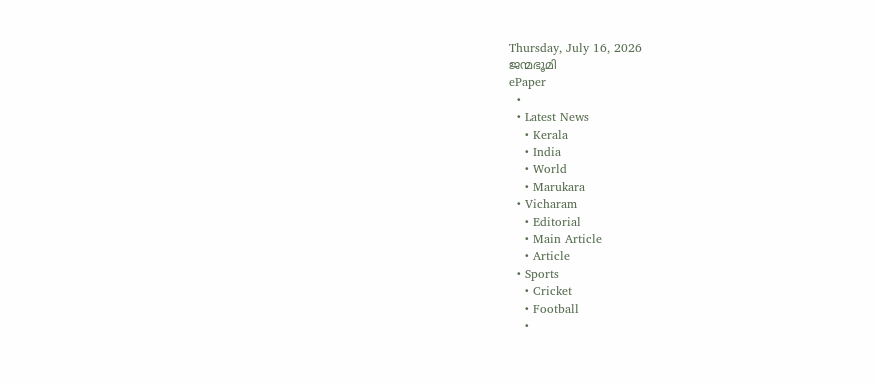Thursday, July 16, 2026
ജന്മഭൂമി
ePaper
  •
  • Latest News
    • Kerala
    • India
    • World
    • Marukara
  • Vicharam
    • Editorial
    • Main Article
    • Article
  • Sports
    • Cricket
    • Football
    •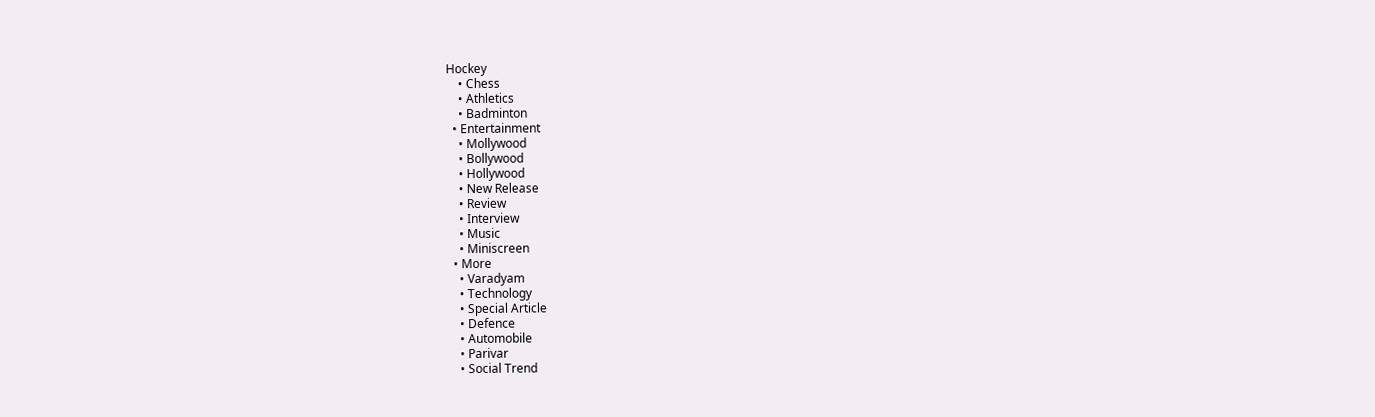Hockey
    • Chess
    • Athletics
    • Badminton
  • Entertainment
    • Mollywood
    • Bollywood
    • Hollywood
    • New Release
    • Review
    • Interview
    • Music
    • Miniscreen
  • More
    • Varadyam
    • Technology
    • Special Article
    • Defence
    • Automobile
    • Parivar
    • Social Trend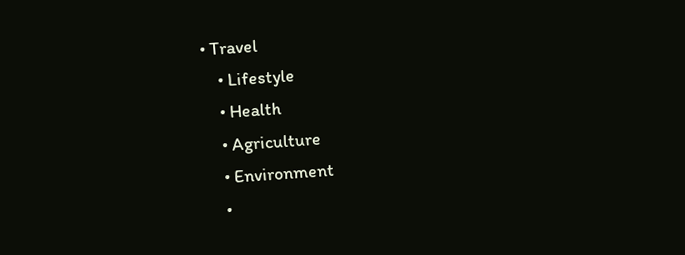• Travel
    • Lifestyle
    • Health
    • Agriculture
    • Environment
    •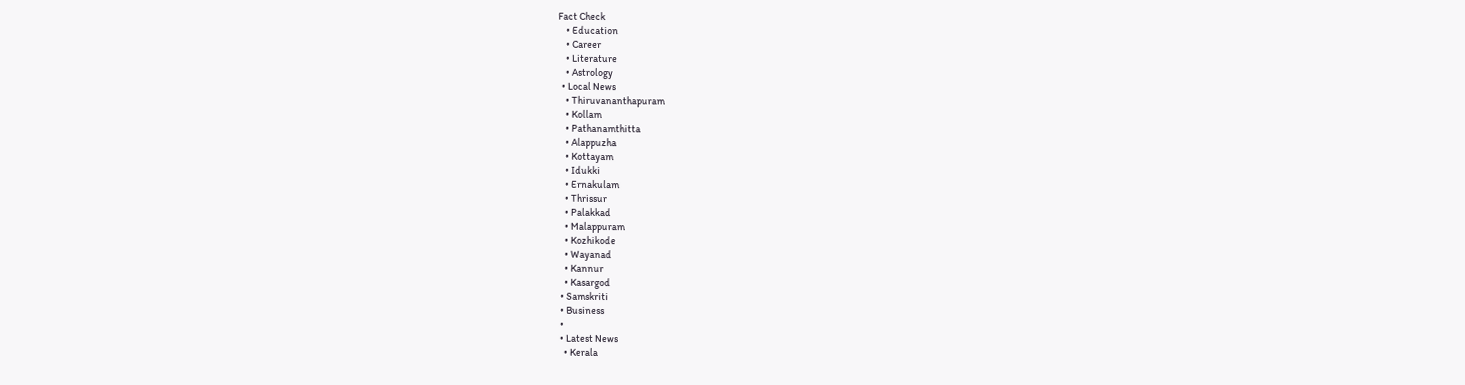Fact Check
    • Education
    • Career
    • Literature
    • Astrology
  • Local News
    • Thiruvananthapuram
    • Kollam
    • Pathanamthitta
    • Alappuzha
    • Kottayam
    • Idukki
    • Ernakulam
    • Thrissur
    • Palakkad
    • Malappuram
    • Kozhikode
    • Wayanad
    • Kannur
    • Kasargod
  • Samskriti
  • Business
  •
  • Latest News
    • Kerala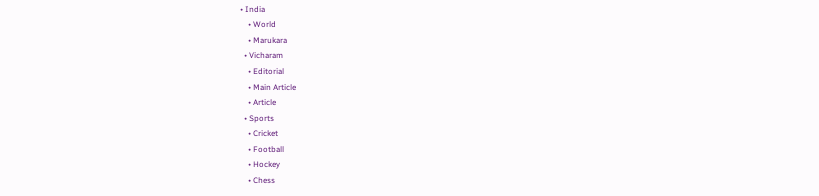• India
    • World
    • Marukara
  • Vicharam
    • Editorial
    • Main Article
    • Article
  • Sports
    • Cricket
    • Football
    • Hockey
    • Chess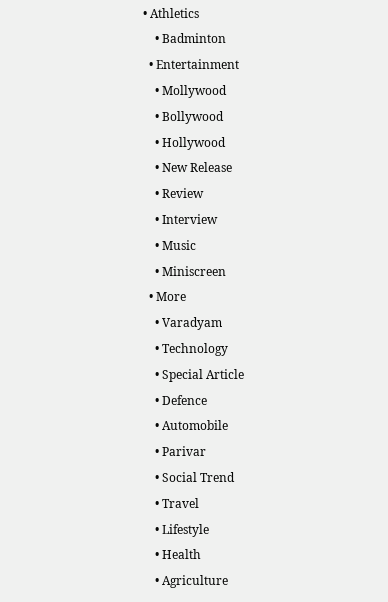• Athletics
    • Badminton
  • Entertainment
    • Mollywood
    • Bollywood
    • Hollywood
    • New Release
    • Review
    • Interview
    • Music
    • Miniscreen
  • More
    • Varadyam
    • Technology
    • Special Article
    • Defence
    • Automobile
    • Parivar
    • Social Trend
    • Travel
    • Lifestyle
    • Health
    • Agriculture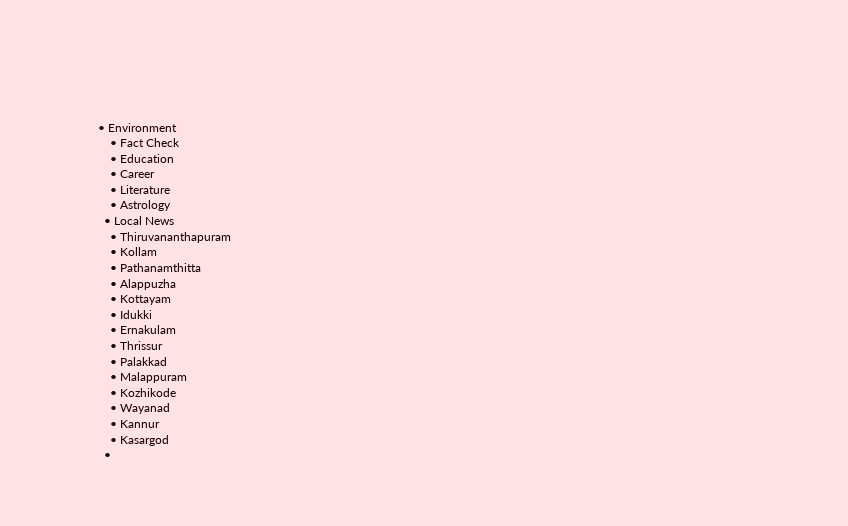• Environment
    • Fact Check
    • Education
    • Career
    • Literature
    • Astrology
  • Local News
    • Thiruvananthapuram
    • Kollam
    • Pathanamthitta
    • Alappuzha
    • Kottayam
    • Idukki
    • Ernakulam
    • Thrissur
    • Palakkad
    • Malappuram
    • Kozhikode
    • Wayanad
    • Kannur
    • Kasargod
  •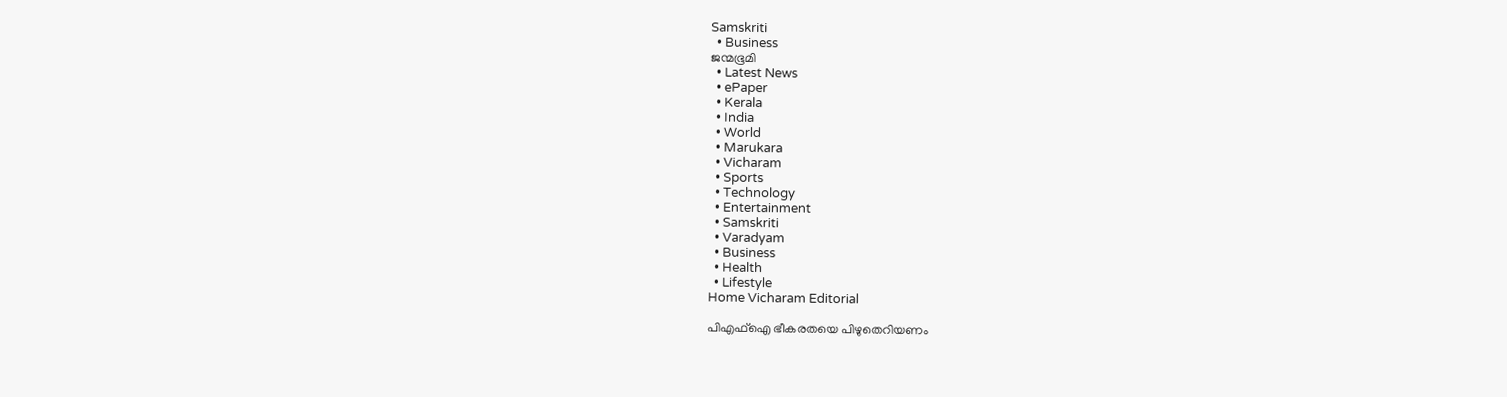Samskriti
  • Business
ജന്മഭൂമി
  • Latest News
  • ePaper
  • Kerala
  • India
  • World
  • Marukara
  • Vicharam
  • Sports
  • Technology
  • Entertainment
  • Samskriti
  • Varadyam
  • Business
  • Health
  • Lifestyle
Home Vicharam Editorial

പിഎഫ്‌ഐ ഭീകരതയെ പിഴുതെറിയണം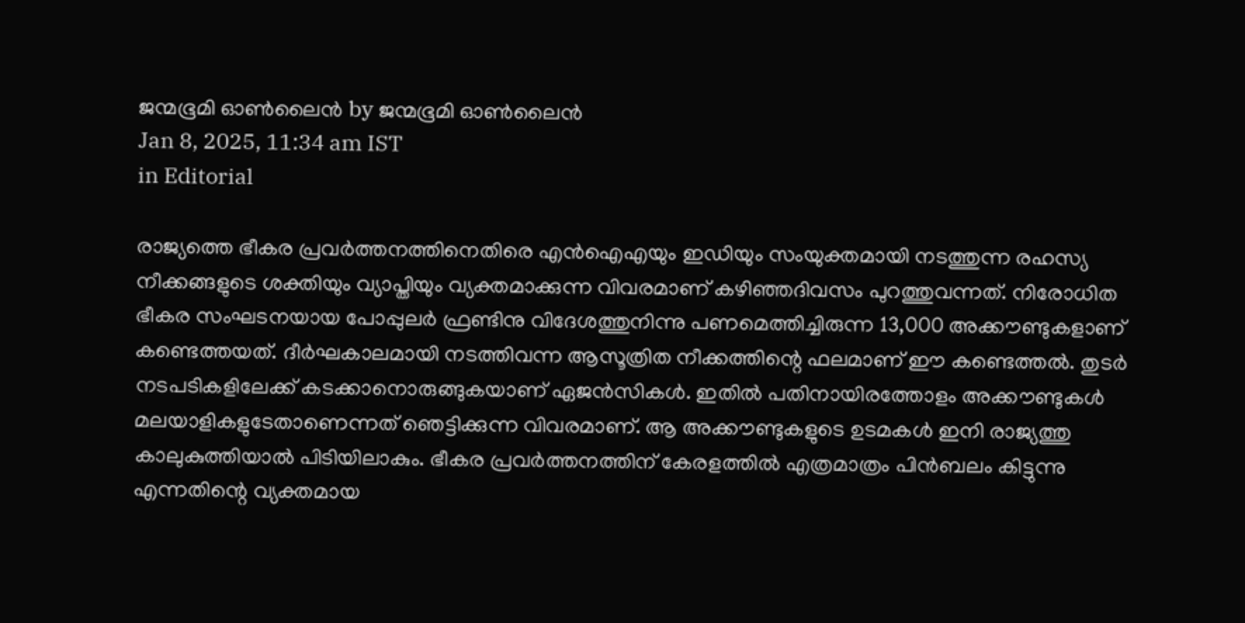ജന്മഭൂമി ഓണ്‍ലൈന്‍ by ജന്മഭൂമി ഓണ്‍ലൈന്‍
Jan 8, 2025, 11:34 am IST
in Editorial

രാജ്യത്തെ ഭീകര പ്രവര്‍ത്തനത്തിനെതിരെ എന്‍ഐഎയും ഇഡിയും സംയുക്തമായി നടത്തുന്ന രഹസ്യ നീക്കങ്ങളുടെ ശക്തിയും വ്യാപ്തിയും വ്യക്തമാക്കുന്ന വിവരമാണ് കഴിഞ്ഞദിവസം പുറത്തുവന്നത്. നിരോധിത ഭീകര സംഘടനയായ പോപ്പുലര്‍ ഫ്രണ്ടിനു വിദേശത്തുനിന്നു പണമെത്തിച്ചിരുന്ന 13,000 അക്കൗണ്ടുകളാണ് കണ്ടെത്തയത്. ദീര്‍ഘകാലമായി നടത്തിവന്ന ആസൂത്രിത നീക്കത്തിന്റെ ഫലമാണ് ഈ കണ്ടെത്തല്‍. തുടര്‍ നടപടികളിലേക്ക് കടക്കാനൊരുങ്ങുകയാണ് ഏജന്‍സികള്‍. ഇതില്‍ പതിനായിരത്തോളം അക്കൗണ്ടുകള്‍ മലയാളികളുടേതാണെന്നത് ഞെട്ടിക്കുന്ന വിവരമാണ്. ആ അക്കൗണ്ടുകളുടെ ഉടമകള്‍ ഇനി രാജ്യത്തു കാലുകുത്തിയാല്‍ പിടിയിലാകും. ഭീകര പ്രവര്‍ത്തനത്തിന് കേരളത്തില്‍ എത്രമാത്രം പിന്‍ബലം കിട്ടുന്നു എന്നതിന്റെ വ്യക്തമായ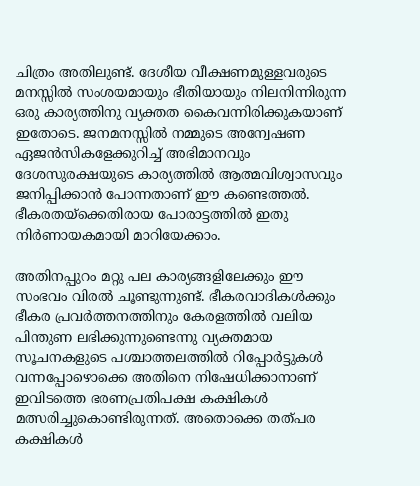ചിത്രം അതിലുണ്ട്. ദേശീയ വീക്ഷണമുള്ളവരുടെ മനസ്സില്‍ സംശയമായും ഭീതിയായും നിലനിന്നിരുന്ന ഒരു കാര്യത്തിനു വ്യക്തത കൈവന്നിരിക്കുകയാണ് ഇതോടെ. ജനമനസ്സില്‍ നമ്മുടെ അന്വേഷണ ഏജന്‍സികളേക്കുറിച്ച് അഭിമാനവും ദേശസുരക്ഷയുടെ കാര്യത്തില്‍ ആത്മവിശ്വാസവും ജനിപ്പിക്കാന്‍ പോന്നതാണ് ഈ കണ്ടെത്തല്‍. ഭീകരതയ്‌ക്കെതിരായ പോരാട്ടത്തില്‍ ഇതു നിര്‍ണായകമായി മാറിയേക്കാം.

അതിനപ്പുറം മറ്റു പല കാര്യങ്ങളിലേക്കും ഈ സംഭവം വിരല്‍ ചൂണ്ടുന്നുണ്ട്. ഭീകരവാദികള്‍ക്കും ഭീകര പ്രവര്‍ത്തനത്തിനും കേരളത്തില്‍ വലിയ പിന്തുണ ലഭിക്കുന്നുണ്ടെന്നു വ്യക്തമായ സൂചനകളുടെ പശ്ചാത്തലത്തില്‍ റിപ്പോര്‍ട്ടുകള്‍ വന്നപ്പോഴൊക്കെ അതിനെ നിഷേധിക്കാനാണ് ഇവിടത്തെ ഭരണപ്രതിപക്ഷ കക്ഷികള്‍ മത്സരിച്ചുകൊണ്ടിരുന്നത്. അതൊക്കെ തത്പര കക്ഷികള്‍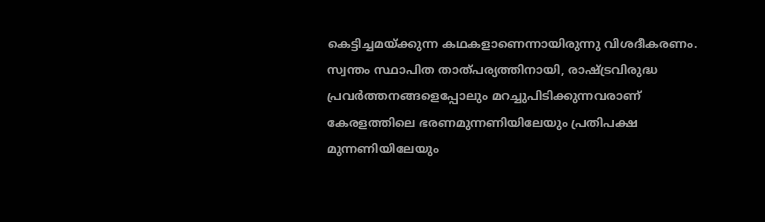കെട്ടിച്ചമയ്‌ക്കുന്ന കഥകളാണെന്നായിരുന്നു വിശദീകരണം. സ്വന്തം സ്ഥാപിത താത്പര്യത്തിനായി, രാഷ്‌ട്രവിരുദ്ധ പ്രവര്‍ത്തനങ്ങളെപ്പോലും മറച്ചുപിടിക്കുന്നവരാണ് കേരളത്തിലെ ഭരണമുന്നണിയിലേയും പ്രതിപക്ഷ മുന്നണിയിലേയും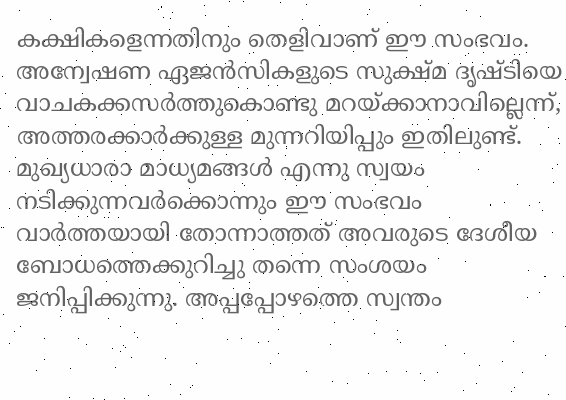കക്ഷികളെന്നതിനും തെളിവാണ് ഈ സംഭവം. അന്വേഷണ ഏജന്‍സികളുടെ സുക്ഷ്മ ദൃഷ്ടിയെ വാചകക്കസര്‍ത്തുകൊണ്ടു മറയ്‌ക്കാനാവില്ലെന്ന്, അത്തരക്കാര്‍ക്കുള്ള മുന്നറിയിപ്പും ഇതിലുണ്ട്. മുഖ്യധാരാ മാധ്യമങ്ങള്‍ എന്നു സ്വയം നടിക്കുന്നവര്‍ക്കൊന്നും ഈ സംഭവം വാര്‍ത്തയായി തോന്നാത്തത് അവരുടെ ദേശീയ ബോധത്തെക്കുറിച്ചു തന്നെ സംശയം ജനിപ്പിക്കുന്നു. അപ്പപ്പോഴത്തെ സ്വന്തം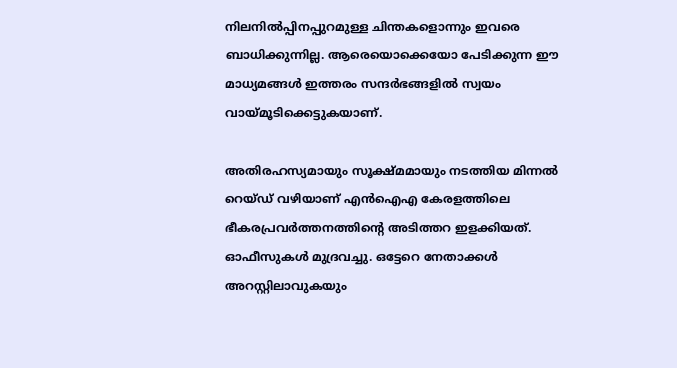നിലനില്‍പ്പിനപ്പുറമുള്ള ചിന്തകളൊന്നും ഇവരെ ബാധിക്കുന്നില്ല. ആരെയൊക്കെയോ പേടിക്കുന്ന ഈ മാധ്യമങ്ങള്‍ ഇത്തരം സന്ദര്‍ഭങ്ങളില്‍ സ്വയം വായ്‌മൂടിക്കെട്ടുകയാണ്.

അതിരഹസ്യമായും സൂക്ഷ്മമായും നടത്തിയ മിന്നല്‍ റെയ്ഡ് വഴിയാണ് എന്‍ഐഎ കേരളത്തിലെ ഭീകരപ്രവര്‍ത്തനത്തിന്റെ അടിത്തറ ഇളക്കിയത്. ഓഫീസുകള്‍ മുദ്രവച്ചു. ഒട്ടേറെ നേതാക്കള്‍ അറസ്റ്റിലാവുകയും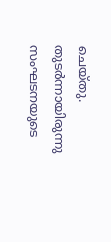ചെയ്തു. തുടര്‍ന്നായിരുന്നു സംഘടനയുടെ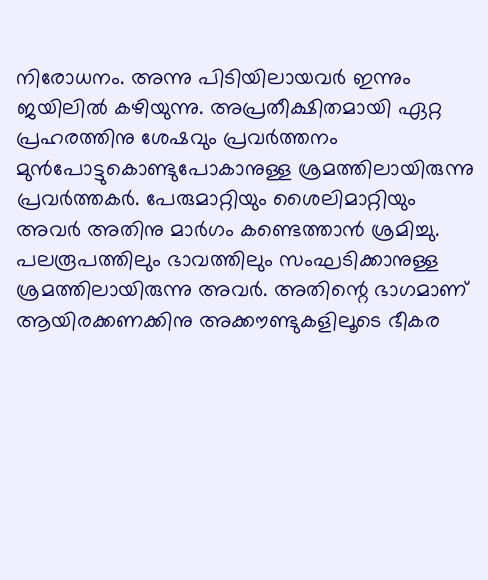നിരോധനം. അന്നു പിടിയിലായവര്‍ ഇന്നും ജയിലില്‍ കഴിയുന്നു. അപ്രതീക്ഷിതമായി ഏറ്റ പ്രഹരത്തിനു ശേഷവും പ്രവര്‍ത്തനം മുന്‍പോട്ടുകൊണ്ടുപോകാനുള്ള ശ്രമത്തിലായിരുന്നു പ്രവര്‍ത്തകര്‍. പേരുമാറ്റിയും ശൈലിമാറ്റിയും അവര്‍ അതിനു മാര്‍ഗം കണ്ടെത്താന്‍ ശ്രമിച്ചു. പലരൂപത്തിലും ഭാവത്തിലും സംഘടിക്കാനുള്ള ശ്രമത്തിലായിരുന്നു അവര്‍. അതിന്റെ ഭാഗമാണ് ആയിരക്കണക്കിനു അക്കൗണ്ടുകളിലൂടെ ഭീകര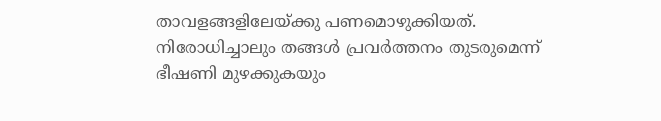താവളങ്ങളിലേയ്‌ക്കു പണമൊഴുക്കിയത്. നിരോധിച്ചാലും തങ്ങള്‍ പ്രവര്‍ത്തനം തുടരുമെന്ന് ഭീഷണി മുഴക്കുകയും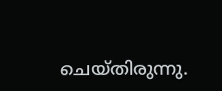ചെയ്തിരുന്നു.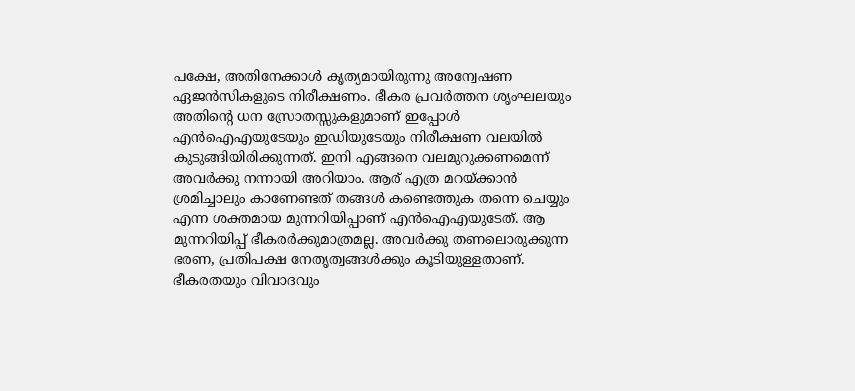പക്ഷേ, അതിനേക്കാള്‍ കൃത്യമായിരുന്നു അന്വേഷണ ഏജന്‍സികളുടെ നിരീക്ഷണം. ഭീകര പ്രവര്‍ത്തന ശൃംഘലയും അതിന്റെ ധന സ്രോതസ്സുകളുമാണ് ഇപ്പോള്‍ എന്‍ഐഎയുടേയും ഇഡിയുടേയും നിരീക്ഷണ വലയില്‍ കുടുങ്ങിയിരിക്കുന്നത്. ഇനി എങ്ങനെ വലമുറുക്കണമെന്ന് അവര്‍ക്കു നന്നായി അറിയാം. ആര് എത്ര മറയ്‌ക്കാന്‍ ശ്രമിച്ചാലും കാണേണ്ടത് തങ്ങള്‍ കണ്ടെത്തുക തന്നെ ചെയ്യും എന്ന ശക്തമായ മുന്നറിയിപ്പാണ് എന്‍ഐഎയുടേത്. ആ മുന്നറിയിപ്പ് ഭീകരര്‍ക്കുമാത്രമല്ല. അവര്‍ക്കു തണലൊരുക്കുന്ന ഭരണ, പ്രതിപക്ഷ നേതൃത്വങ്ങള്‍ക്കും കൂടിയുള്ളതാണ്. ഭീകരതയും വിവാദവും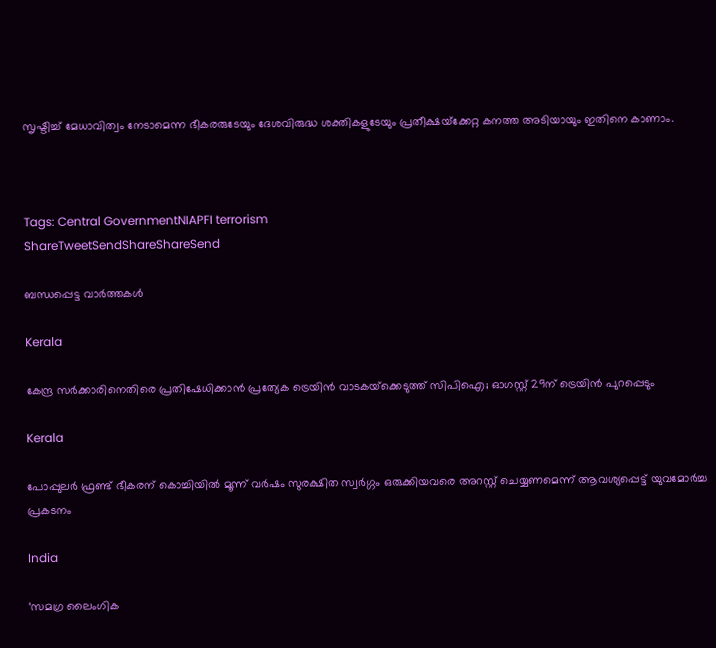സൃഷ്ടിച്ച് മേധാവിത്വം നേടാമെന്ന ഭീകരരുടേയും ദേശവിരുദ്ധ ശക്തികളുടേയും പ്രതീക്ഷയ്‌ക്കേറ്റ കനത്ത അടിയായും ഇതിനെ കാണാം.



Tags: Central GovernmentNIAPFI terrorism
ShareTweetSendShareShareSend

ബന്ധപ്പെട്ട വാര്‍ത്തകള്‍

Kerala

കേന്ദ്ര സർക്കാരിനെതിരെ പ്രതിഷേധിക്കാൻ പ്രത്യേക ട്രെയിൻ വാടകയ്‌ക്കെടുത്ത് സിപിഐ; ഓഗസ്റ്റ് 29ന് ട്രെയിൻ പുറപ്പെടും

Kerala

പോപ്പുലര്‍ ഫ്രണ്ട് ഭീകരന് കൊച്ചിയില്‍ മൂന്ന് വര്‍ഷം സുരക്ഷിത സ്വര്‍ഗ്ഗം ഒരുക്കിയവരെ അറസ്റ്റ് ചെയ്യണമെന്ന് ആവശ്യപ്പെട്ട് യുവമോര്‍ച്ച പ്രകടനം

India

‘സമഗ്ര ലൈംഗിക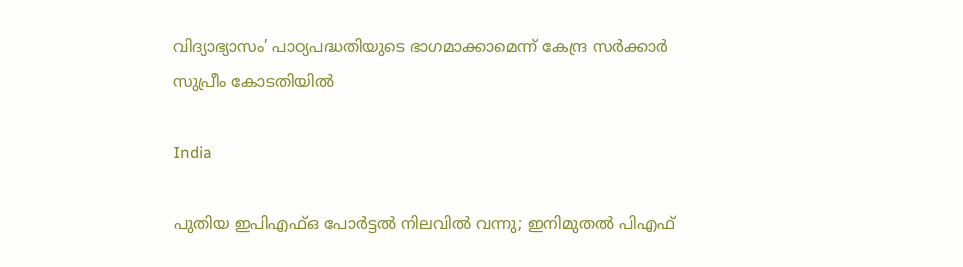വിദ്യാഭ്യാസം’ പാഠ്യപദ്ധതിയുടെ ഭാഗമാക്കാമെന്ന് കേന്ദ്ര സര്‍ക്കാര്‍ സുപ്രീം കോടതിയില്‍

India

പുതിയ ഇപിഎഫ്ഒ പോര്‍ട്ടല്‍ നിലവില്‍ വന്നു; ഇനിമുതല്‍ പിഎഫ്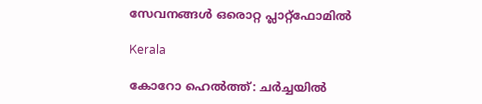സേവനങ്ങള്‍ ഒരൊറ്റ പ്ലാറ്റ്ഫോമില്‍

Kerala

കോറോ ഹെല്‍ത്ത്: ചര്‍ച്ചയില്‍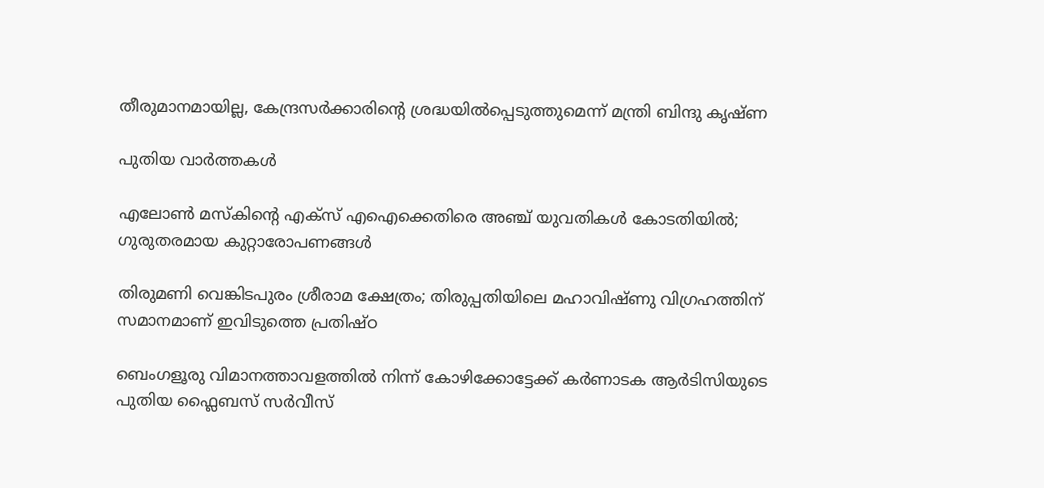തീരുമാനമായില്ല, കേന്ദ്രസര്‍ക്കാരിന്റെ ശ്രദ്ധയില്‍പ്പെടുത്തുമെന്ന് മന്ത്രി ബിന്ദു കൃഷ്ണ

പുതിയ വാര്‍ത്തകള്‍

എലോൺ മസ്‌കിന്റെ എക്സ് എഐക്കെതിരെ അഞ്ച് യുവതികൾ കോടതിയിൽ; ഗുരുതരമായ കുറ്റാരോപണങ്ങൾ

തിരുമണി വെങ്കിടപുരം ശ്രീരാമ ക്ഷേത്രം; തിരുപ്പതിയിലെ മഹാവിഷ്ണു വിഗ്രഹത്തിന് സമാനമാണ് ഇവിടുത്തെ പ്രതിഷ്ഠ

ബെംഗളൂരു വിമാനത്താവളത്തില്‍ നിന്ന് കോഴിക്കോട്ടേക്ക് കർണാടക ആർടിസിയുടെ പുതിയ ഫ്ലൈബസ് സർവീസ്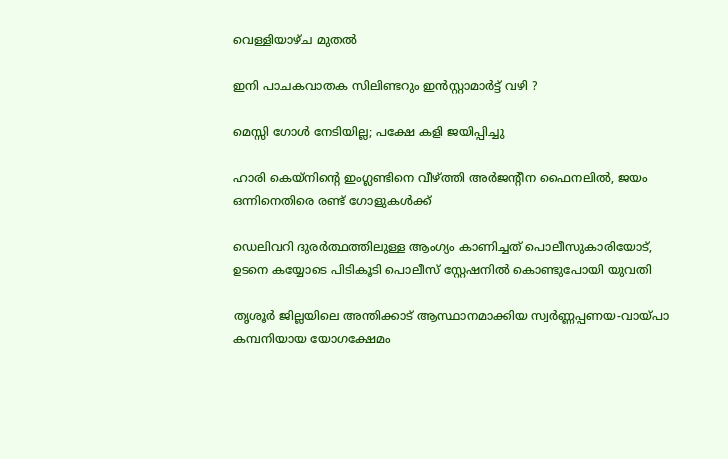വെള്ളിയാഴ്ച മുതല്‍

ഇനി പാചകവാതക സിലിണ്ടറും ഇൻസ്റ്റാമാർട്ട് വഴി ?

മെസ്സി ഗോൾ നേടിയില്ല; പക്ഷേ കളി ജയിപ്പിച്ചു

ഹാരി കെയ്നിന്റെ ഇംഗ്ലണ്ടിനെ വീഴ്‌ത്തി അര്‍ജന്‍റീന ഫൈനലില്‍, ജയം ഒന്നിനെതിരെ രണ്ട് ഗോളുകള്‍ക്ക്

ഡെലിവറി ദുരര്‍ത്ഥത്തിലുള്ള ആംഗ്യം കാണിച്ചത് പൊലീസുകാരിയോട്, ഉടനെ കയ്യോടെ പിടികൂടി പൊലീസ് സ്റ്റേഷനില്‍ കൊണ്ടുപോയി യുവതി

തൃശൂര്‍ ജില്ലയിലെ അന്തിക്കാട് ആസ്ഥാനമാക്കിയ സ്വര്‍ണ്ണപ്പണയ-വായ്‌പാ കമ്പനിയായ യോഗക്ഷേമം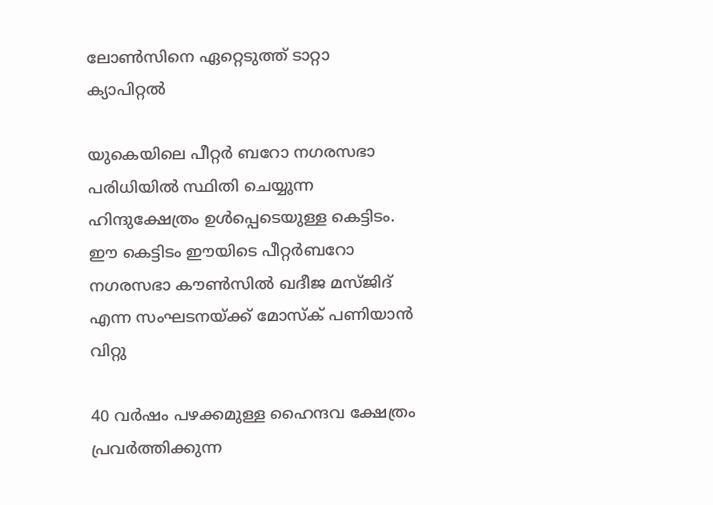ലോണ്‍സിനെ ഏറ്റെടുത്ത് ടാറ്റാ ക്യാപിറ്റല്‍

യുകെയിലെ പീറ്റര്‍ ബറോ നഗരസഭാ പരിധിയില്‍ സ്ഥിതി ചെയ്യുന്ന ഹിന്ദുക്ഷേത്രം ഉള്‍പ്പെടെയുള്ള കെട്ടിടം. ഈ കെട്ടിടം ഈയിടെ പീറ്റര്‍ബറോ നഗരസഭാ കൗണ്‍സില്‍ ഖദീജ മസ്ജിദ് എന്ന സംഘടനയ്ക്ക് മോസ്ക് പണിയാന്‍ വിറ്റു

40 വര്‍ഷം പഴക്കമുള്ള ഹൈന്ദവ ക്ഷേത്രം പ്രവര്‍ത്തിക്കുന്ന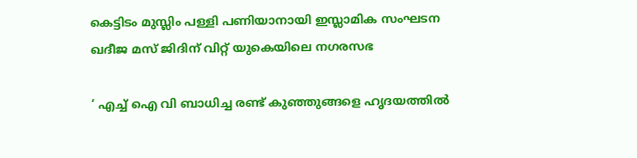കെട്ടിടം മുസ്ലിം പള്ളി പണിയാനായി ഇസ്ലാമിക സംഘടന ഖദീജ മസ് ജിദിന് വിറ്റ് യുകെയിലെ നഗരസഭ

‘ എച്ച് ഐ വി ബാധിച്ച രണ്ട് കുഞ്ഞുങ്ങളെ ഹൃദയത്തിൽ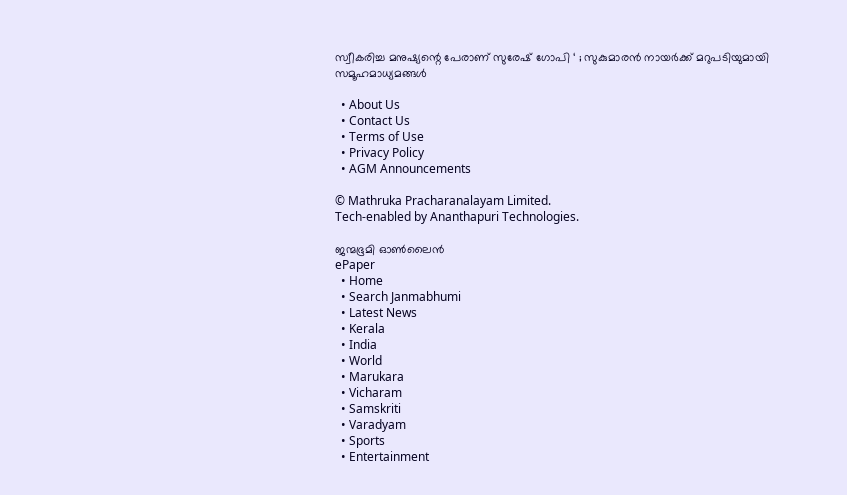സ്വീകരിച്ച മനുഷ്യന്റെ പേരാണ് സുരേഷ് ഗോപി ‘ ; സുകുമാരൻ നായർക്ക് മറുപടിയുമായി സമൂഹമാധ്യമങ്ങൾ

  • About Us
  • Contact Us
  • Terms of Use
  • Privacy Policy
  • AGM Announcements

© Mathruka Pracharanalayam Limited.
Tech-enabled by Ananthapuri Technologies.

ജന്മഭൂമി ഓണ്‍ലൈന്‍
ePaper
  • Home
  • Search Janmabhumi
  • Latest News
  • Kerala
  • India
  • World
  • Marukara
  • Vicharam
  • Samskriti
  • Varadyam
  • Sports
  • Entertainment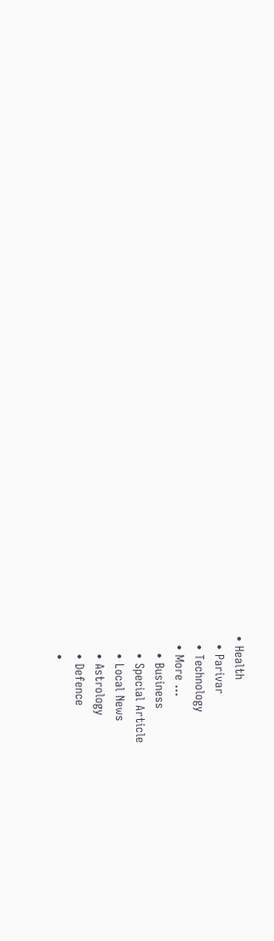• Health
  • Parivar
  • Technology
  • More …
    • Business
    • Special Article
    • Local News
    • Astrology
    • Defence
    •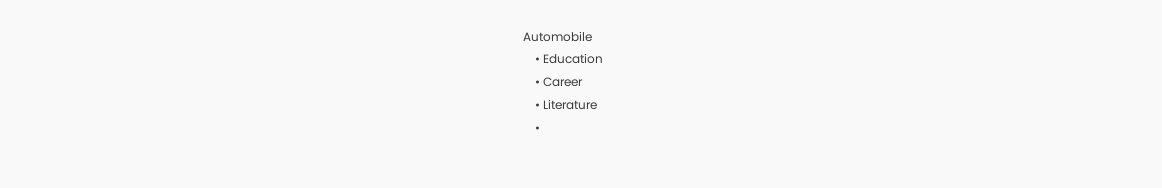Automobile
    • Education
    • Career
    • Literature
    •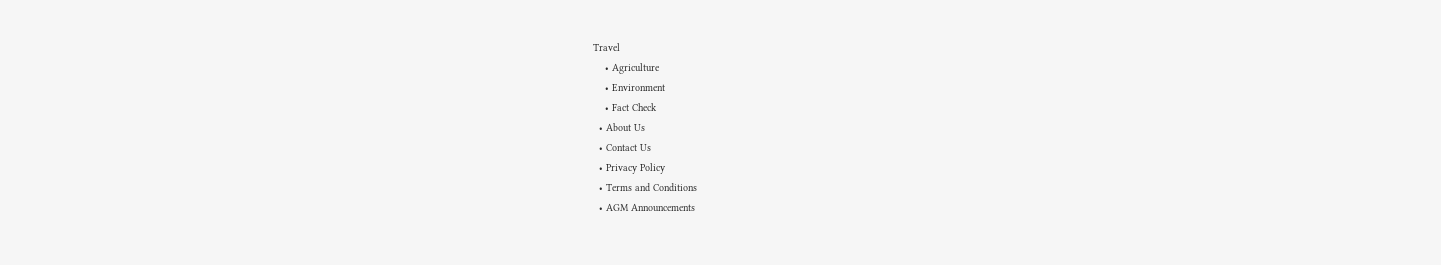Travel
    • Agriculture
    • Environment
    • Fact Check
  • About Us
  • Contact Us
  • Privacy Policy
  • Terms and Conditions
  • AGM Announcements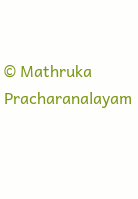© Mathruka Pracharanalayam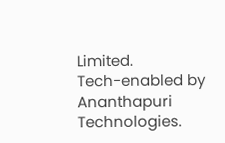Limited.
Tech-enabled by Ananthapuri Technologies.